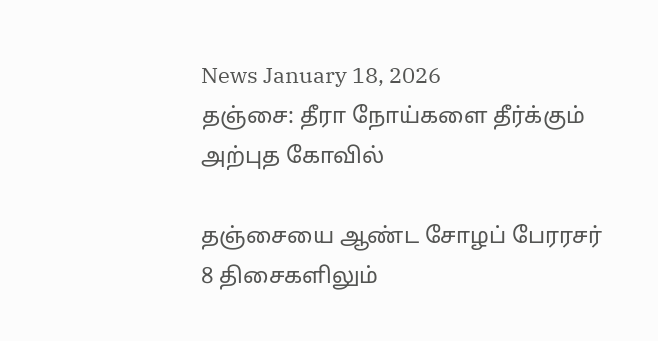News January 18, 2026
தஞ்சை: தீரா நோய்களை தீர்க்கும் அற்புத கோவில்

தஞ்சையை ஆண்ட சோழப் பேரரசர் 8 திசைகளிலும்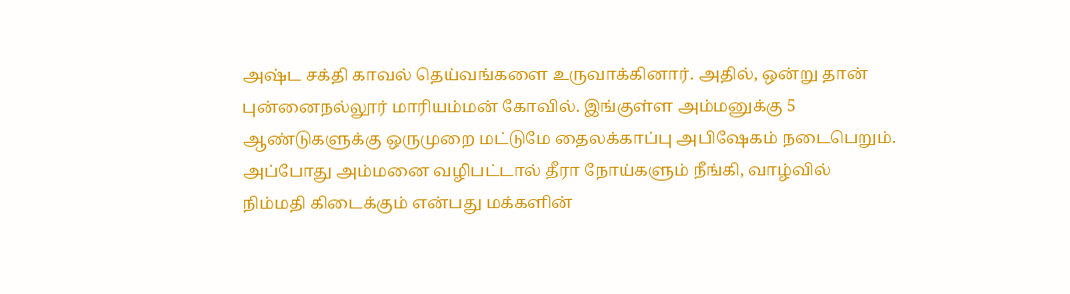அஷ்ட சக்தி காவல் தெய்வங்களை உருவாக்கினார். அதில், ஒன்று தான் புன்னைநல்லூர் மாரியம்மன் கோவில். இங்குள்ள அம்மனுக்கு 5 ஆண்டுகளுக்கு ஒருமுறை மட்டுமே தைலக்காப்பு அபிஷேகம் நடைபெறும். அப்போது அம்மனை வழிபட்டால் தீரா நோய்களும் நீங்கி, வாழ்வில் நிம்மதி கிடைக்கும் என்பது மக்களின்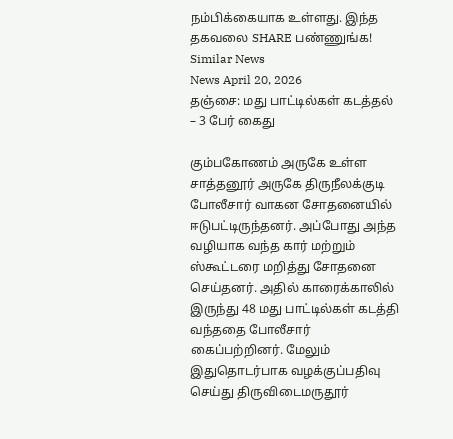நம்பிக்கையாக உள்ளது. இந்த தகவலை SHARE பண்ணுங்க!
Similar News
News April 20, 2026
தஞ்சை: மது பாட்டில்கள் கடத்தல் – 3 பேர் கைது

கும்பகோணம் அருகே உள்ள சாத்தனூர் அருகே திருநீலக்குடி போலீசார் வாகன சோதனையில் ஈடுபட்டிருந்தனர். அப்போது அந்த வழியாக வந்த கார் மற்றும் ஸ்கூட்டரை மறித்து சோதனை செய்தனர். அதில் காரைக்காலில் இருந்து 48 மது பாட்டில்கள் கடத்தி வந்ததை போலீசார் கைப்பற்றினர். மேலும் இதுதொடர்பாக வழக்குப்பதிவு செய்து திருவிடைமருதூர்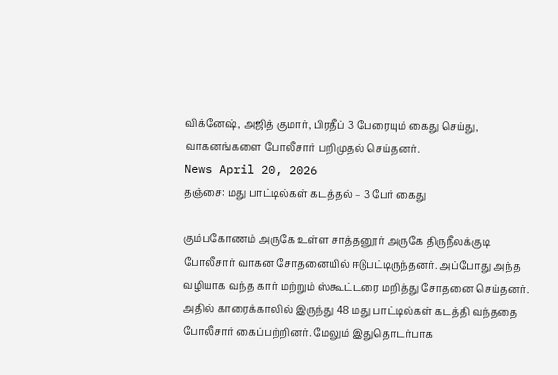விக்னேஷ், அஜித் குமார், பிரதீப் 3 பேரையும் கைது செய்து, வாகனங்களை போலீசார் பறிமுதல் செய்தனர்.
News April 20, 2026
தஞ்சை: மது பாட்டில்கள் கடத்தல் – 3 பேர் கைது

கும்பகோணம் அருகே உள்ள சாத்தனூர் அருகே திருநீலக்குடி போலீசார் வாகன சோதனையில் ஈடுபட்டிருந்தனர். அப்போது அந்த வழியாக வந்த கார் மற்றும் ஸ்கூட்டரை மறித்து சோதனை செய்தனர். அதில் காரைக்காலில் இருந்து 48 மது பாட்டில்கள் கடத்தி வந்ததை போலீசார் கைப்பற்றினர். மேலும் இதுதொடர்பாக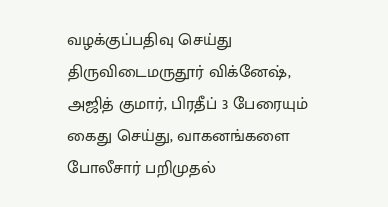வழக்குப்பதிவு செய்து திருவிடைமருதூர் விக்னேஷ், அஜித் குமார், பிரதீப் 3 பேரையும் கைது செய்து, வாகனங்களை போலீசார் பறிமுதல்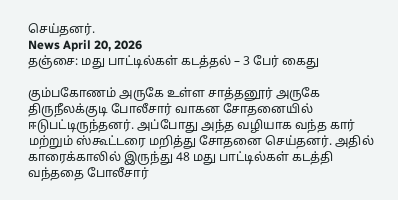செய்தனர்.
News April 20, 2026
தஞ்சை: மது பாட்டில்கள் கடத்தல் – 3 பேர் கைது

கும்பகோணம் அருகே உள்ள சாத்தனூர் அருகே திருநீலக்குடி போலீசார் வாகன சோதனையில் ஈடுபட்டிருந்தனர். அப்போது அந்த வழியாக வந்த கார் மற்றும் ஸ்கூட்டரை மறித்து சோதனை செய்தனர். அதில் காரைக்காலில் இருந்து 48 மது பாட்டில்கள் கடத்தி வந்ததை போலீசார்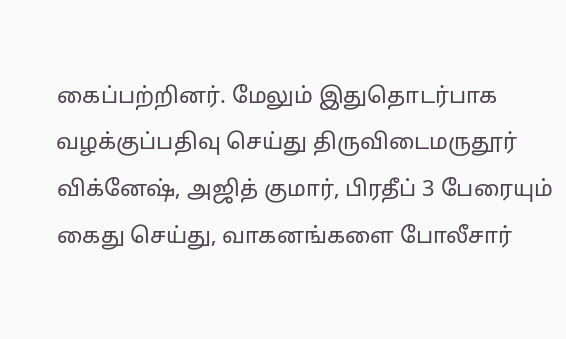கைப்பற்றினர். மேலும் இதுதொடர்பாக வழக்குப்பதிவு செய்து திருவிடைமருதூர் விக்னேஷ், அஜித் குமார், பிரதீப் 3 பேரையும் கைது செய்து, வாகனங்களை போலீசார்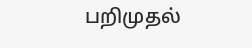பறிமுதல்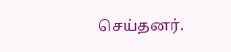செய்தனர்.